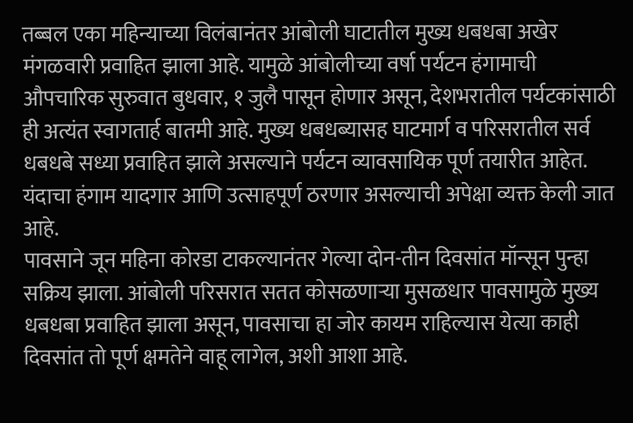तब्बल एका महिन्याच्या विलंबानंतर आंबोली घाटातील मुख्य धबधबा अखेर मंगळवारी प्रवाहित झाला आहे. यामुळे आंबोलीच्या वर्षा पर्यटन हंगामाची औपचारिक सुरुवात बुधवार, १ जुलै पासून होणार असून, देशभरातील पर्यटकांसाठी ही अत्यंत स्वागतार्ह बातमी आहे. मुख्य धबधब्यासह घाटमार्ग व परिसरातील सर्व धबधबे सध्या प्रवाहित झाले असल्याने पर्यटन व्यावसायिक पूर्ण तयारीत आहेत. यंदाचा हंगाम यादगार आणि उत्साहपूर्ण ठरणार असल्याची अपेक्षा व्यक्त केली जात आहे.
पावसाने जून महिना कोरडा टाकल्यानंतर गेल्या दोन-तीन दिवसांत मॉन्सून पुन्हा सक्रिय झाला. आंबोली परिसरात सतत कोसळणाऱ्या मुसळधार पावसामुळे मुख्य धबधबा प्रवाहित झाला असून, पावसाचा हा जोर कायम राहिल्यास येत्या काही दिवसांत तो पूर्ण क्षमतेने वाहू लागेल, अशी आशा आहे.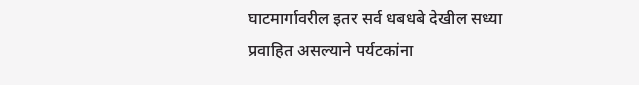घाटमार्गावरील इतर सर्व धबधबे देखील सध्या प्रवाहित असल्याने पर्यटकांना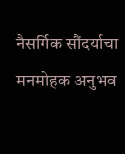नैसर्गिक सौंदर्याचा मनमोहक अनुभव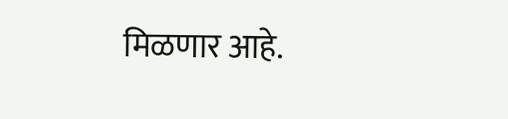मिळणार आहे.